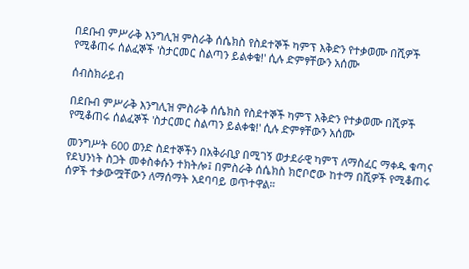በደቡብ ምሥራቅ እንግሊዝ ምስራቅ ሰሴክስ የስደተኞች ካምፕ እቅድን የተቃወሙ በሺዎች የሚቆጠሩ ሰልፈኞች 'ስታርመር ስልጣን ይልቀቁ!' ሲሉ ድምፃቸውን አሰሙ

ሰብስክራይብ

በደቡብ ምሥራቅ እንግሊዝ ምስራቅ ሰሴክስ የስደተኞች ካምፕ እቅድን የተቃወሙ በሺዎች የሚቆጠሩ ሰልፈኞች 'ስታርመር ስልጣን ይልቀቁ!' ሲሉ ድምፃቸውን አሰሙ

መንግሥት 600 ወንድ ስደተኞችን በአቅራቢያ በሚገኝ ወታደራዊ ካምፕ ለማስፈር ማቀዱ ቁጣና የደህንነት ስጋት መቀስቀሱን ተክትሎ፤ በምስራቅ ሰሴክስ ክሮቦሮው ከተማ በሺዎች የሚቆጠሩ ሰዎች ተቃውሟቸውን ለማሰማት አደባባይ ወጥተዋል።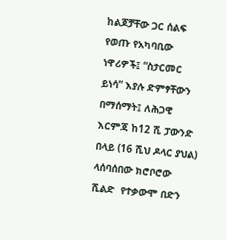ከልጆቻቸው ጋር ሰልፍ የወጡ የአካባቢው ነዋሪዎች፤ “ስታርመር ይነሳ” እያሉ ድምፃቸውን በማሰማት፤ ለሕጋዊ እርምጃ ከ12 ሺ ፓውንድ በላይ (16 ሺህ ዶላር ያህል) ላሰባሰበው ክሮቦሮው ሺልድ  የተቃውሞ በድን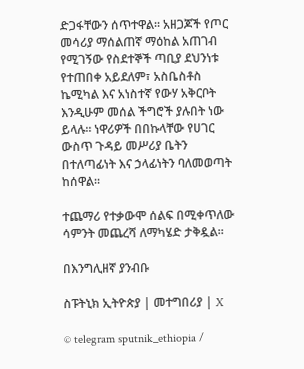ድጋፋቸውን ሰጥተዋል። አዘጋጆች የጦር መሳሪያ ማሰልጠኛ ማዕከል አጠገብ የሚገኝው የስደተኞች ጣቢያ ደህንነቱ የተጠበቀ አይደለም፣ አስቤስቶስ ኬሚካል እና አነስተኛ የውሃ አቅርቦት እንዲሁም መሰል ችግሮች ያሉበት ነው ይላሉ። ነዋሪዎች በበኩላቸው የሀገር ውስጥ ጉዳይ መሥሪያ ቤትን በተለጣፊነት እና ኃላፊነትን ባለመወጣት ከሰዋል።

ተጨማሪ የተቃውሞ ሰልፍ በሚቀጥለው ሳምንት መጨረሻ ለማካሄድ ታቅዷል።

በእንግሊዘኛ ያንብቡ

ስፑትኒክ ኢትዮጵያ | መተግበሪያ | X

© telegram sputnik_ethiopia /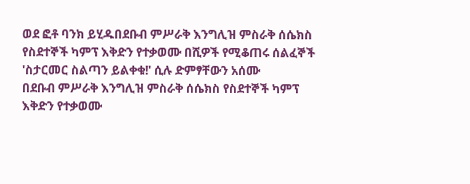ወደ ፎቶ ባንክ ይሂዱበደቡብ ምሥራቅ እንግሊዝ ምስራቅ ሰሴክስ የስደተኞች ካምፕ እቅድን የተቃወሙ በሺዎች የሚቆጠሩ ሰልፈኞች 'ስታርመር ስልጣን ይልቀቁ!' ሲሉ ድምፃቸውን አሰሙ
በደቡብ ምሥራቅ እንግሊዝ ምስራቅ ሰሴክስ የስደተኞች ካምፕ እቅድን የተቃወሙ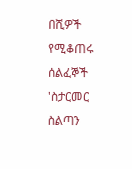በሺዎች የሚቆጠሩ ሰልፈኞች 'ስታርመር ስልጣን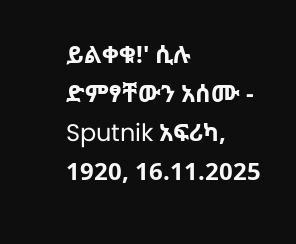ይልቀቁ!' ሲሉ ድምፃቸውን አሰሙ - Sputnik አፍሪካ, 1920, 16.11.2025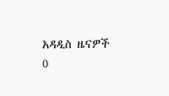አዳዲስ ዜናዎች
0